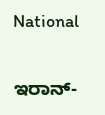National

ಇರಾನ್-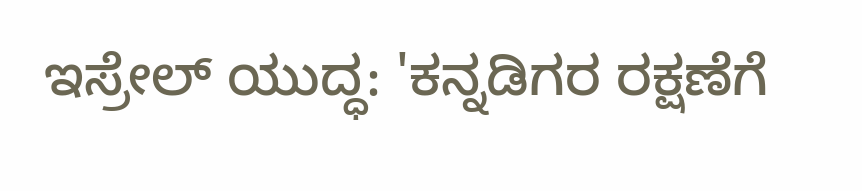ಇಸ್ರೇಲ್ ಯುದ್ಧ: 'ಕನ್ನಡಿಗರ ರಕ್ಷಣೆಗೆ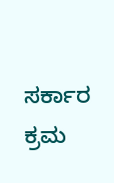ಸರ್ಕಾರ ಕ್ರಮ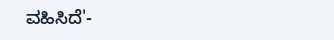ವಹಿಸಿದೆ'-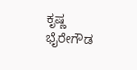ಕೃಷ್ಣ ಭೈರೇಗೌಡ